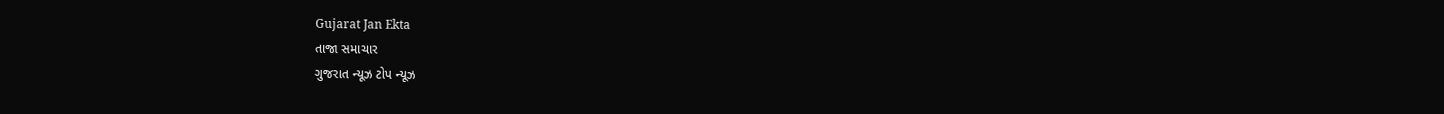Gujarat Jan Ekta
તાજા સમાચાર
ગુજરાત ન્યૂઝ ટોપ ન્યૂઝ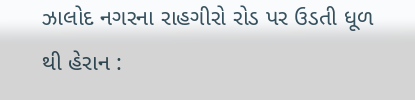ઝાલોદ નગરના રાહગીરો રોડ પર ઉડતી ધૂળ થી હેરાન :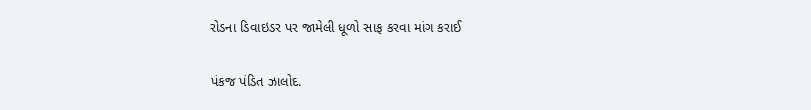રોડના ડિવાઇડર પર જામેલી ધૂળો સાફ કરવા માંગ કરાઈ

પંકજ પંડિત ઝાલોદ.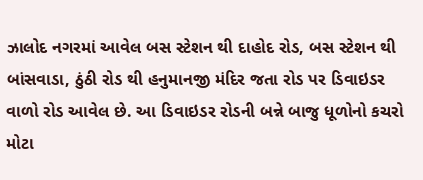ઝાલોદ નગરમાં આવેલ બસ સ્ટેશન થી દાહોદ રોડ, બસ સ્ટેશન થી બાંસવાડા, ઠુંઠી રોડ થી હનુમાનજી મંદિર જતા રોડ પર ડિવાઇડર વાળો રોડ આવેલ છે. આ ડિવાઇડર રોડની બન્ને બાજુ ધૂળોનો કચરો મોટા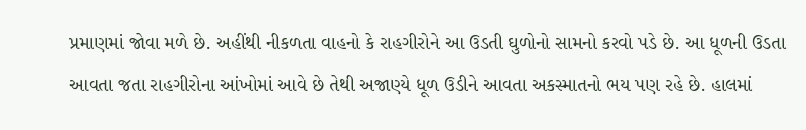પ્રમાણમાં જોવા મળે છે. અહીંથી નીકળતા વાહનો કે રાહગીરોને આ ઉડતી ઘુળોનો સામનો કરવો પડે છે. આ ધૂળની ઉડતા આવતા જતા રાહગીરોના આંખોમાં આવે છે તેથી અજાણ્યે ધૂળ ઉડીને આવતા અકસ્માતનો ભય પણ રહે છે. હાલમાં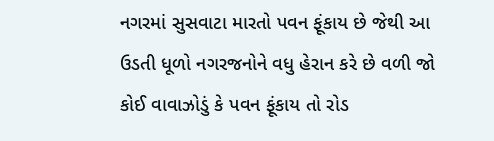નગરમાં સુસવાટા મારતો પવન ફૂંકાય છે જેથી આ ઉડતી ધૂળો નગરજનોને વધુ હેરાન કરે છે વળી જો કોઈ વાવાઝોડું કે પવન ફૂંકાય તો રોડ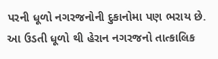પરની ધૂળો નગરજનોની દુકાનોમા પણ ભરાય છે. આ ઉડતી ધૂળો થી હેરાન નગરજનો તાત્કાલિક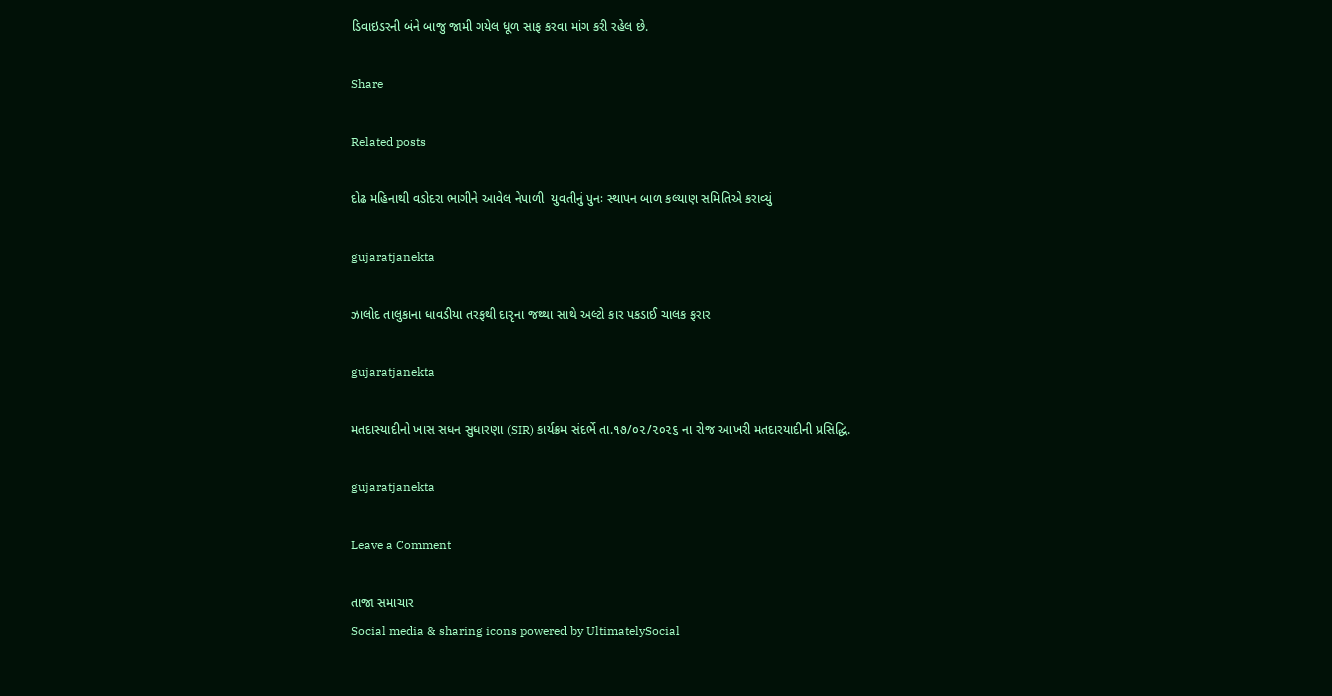ડિવાઇડરની બંને બાજુ જામી ગયેલ ધૂળ સાફ કરવા માંગ કરી રહેલ છે.

Share

Related posts

દોઢ મહિનાથી વડોદરા ભાગીને આવેલ નેપાળી  યુવતીનું પુનઃ સ્થાપન બાળ કલ્યાણ સમિતિએ કરાવ્યું

gujaratjanekta

ઝાલોદ તાલુકાના ધાવડીયા તરફથી દારૃના જથ્થા સાથે અલ્ટો કાર પકડાઈ ચાલક ફરાર

gujaratjanekta

મતદાસ્યાદીનો ખાસ સધન સુધારણા (SIR) કાર્યક્રમ સંદર્ભે તા.૧૭/૦૨/૨૦૨૬ ના રોજ આખરી મતદારયાદીની પ્રસિદ્ધિ.

gujaratjanekta

Leave a Comment

તાજા સમાચાર
Social media & sharing icons powered by UltimatelySocial